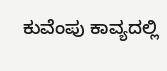ಕುವೆಂಪು ಕಾವ್ಯದಲ್ಲಿ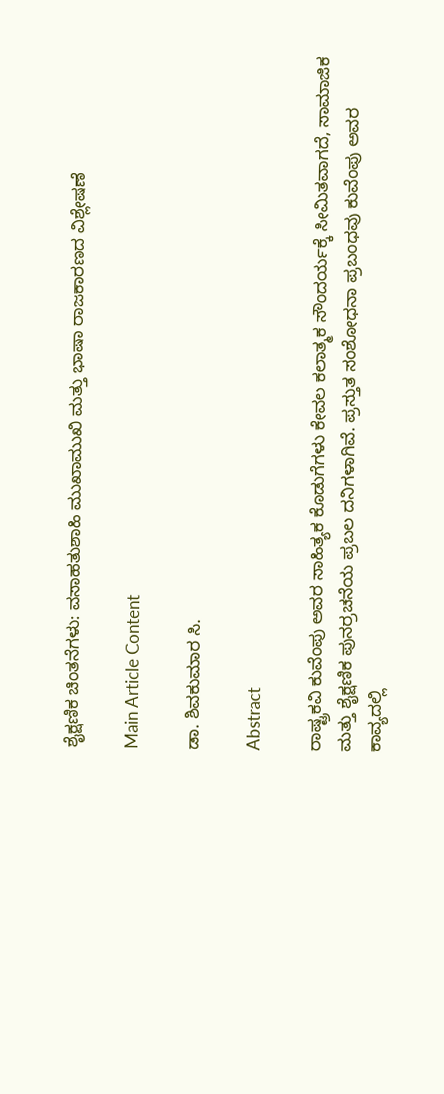ಶೈಕ್ಷಣಿಕ ಚಿಂತನೆಗಳು: ವಸಾಹತುಶಾಹಿ ಮುಖಾಮುಖಿ ಮತ್ತು ಭಾಷಾ ರಾಜಕಾರಣದ ವಿಶ್ಲೇಷಣೆ

Main Article Content

ಡಾ. ಶಿವಕುಮಾರ ಸಿ.

Abstract

ರಾಷ್ಟ್ರಕವಿ ಕುವೆಂಪು ಅವರ ಸಾಹಿತ್ಯಕ ಕೊಡುಗೆಗಳು ಕೇವಲ ಕಲಾತ್ಮಕ ಸೌಂದರ್ಯಕ್ಕೆ ಸೀಮಿತವಾಗದೆ, ಸಾಮಾಜಿಕ ಮತ್ತು ಶೈಕ್ಷಣಿಕ ಪುನರ್ರಚನೆಯ ಪ್ರಬಲ ದನಿಗಳಾಗಿವೆ. ಪ್ರಸ್ತುತ ಸಂಶೋಧನಾ ಪ್ರಬಂಧವು ಕುವೆಂಪು ಅವರ ಕಾವ್ಯದಲ್ಲಿ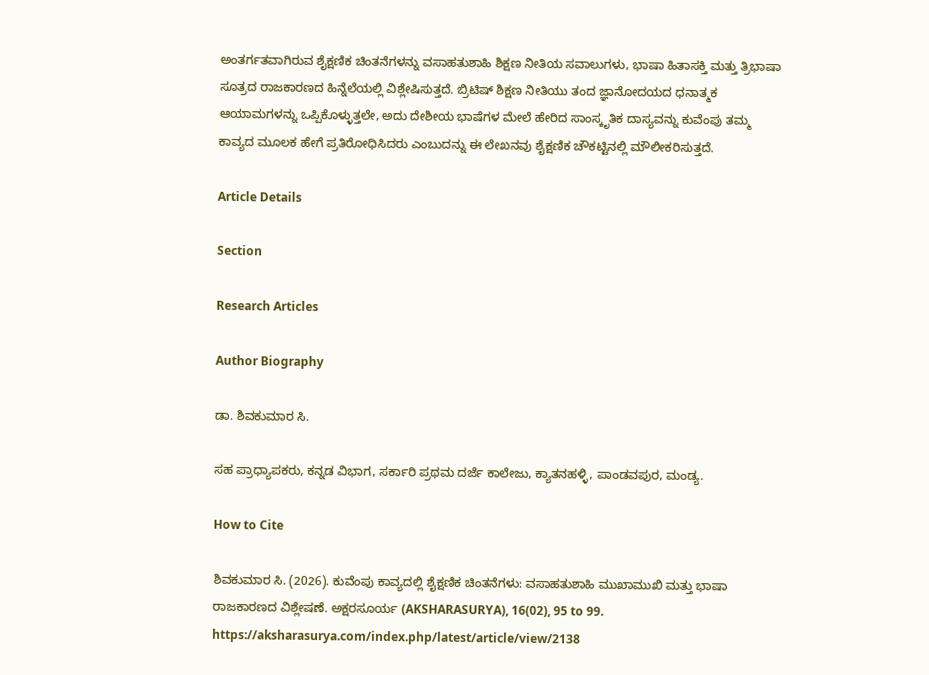ಅಂತರ್ಗತವಾಗಿರುವ ಶೈಕ್ಷಣಿಕ ಚಿಂತನೆಗಳನ್ನು ವಸಾಹತುಶಾಹಿ ಶಿಕ್ಷಣ ನೀತಿಯ ಸವಾಲುಗಳು, ಭಾಷಾ ಹಿತಾಸಕ್ತಿ ಮತ್ತು ತ್ರಿಭಾಷಾ ಸೂತ್ರದ ರಾಜಕಾರಣದ ಹಿನ್ನೆಲೆಯಲ್ಲಿ ವಿಶ್ಲೇಷಿಸುತ್ತದೆ. ಬ್ರಿಟಿಷ್ ಶಿಕ್ಷಣ ನೀತಿಯು ತಂದ ಜ್ಞಾನೋದಯದ ಧನಾತ್ಮಕ ಆಯಾಮಗಳನ್ನು ಒಪ್ಪಿಕೊಳ್ಳುತ್ತಲೇ, ಅದು ದೇಶೀಯ ಭಾಷೆಗಳ ಮೇಲೆ ಹೇರಿದ ಸಾಂಸ್ಕೃತಿಕ ದಾಸ್ಯವನ್ನು ಕುವೆಂಪು ತಮ್ಮ ಕಾವ್ಯದ ಮೂಲಕ ಹೇಗೆ ಪ್ರತಿರೋಧಿಸಿದರು ಎಂಬುದನ್ನು ಈ ಲೇಖನವು ಶೈಕ್ಷಣಿಕ ಚೌಕಟ್ಟಿನಲ್ಲಿ ಮೌಲೀಕರಿಸುತ್ತದೆ.

Article Details

Section

Research Articles

Author Biography

ಡಾ. ಶಿವಕುಮಾರ ಸಿ.

ಸಹ ಪ್ರಾಧ್ಯಾಪಕರು, ಕನ್ನಡ ವಿಭಾಗ, ಸರ್ಕಾರಿ ಪ್ರಥಮ ದರ್ಜೆ ಕಾಲೇಜು, ಕ್ಯಾತನಹಳ್ಳಿ, ಪಾಂಡವಪುರ, ಮಂಡ್ಯ.

How to Cite

ಶಿವಕುಮಾರ ಸಿ. (2026). ಕುವೆಂಪು ಕಾವ್ಯದಲ್ಲಿ ಶೈಕ್ಷಣಿಕ ಚಿಂತನೆಗಳು: ವಸಾಹತುಶಾಹಿ ಮುಖಾಮುಖಿ ಮತ್ತು ಭಾಷಾ ರಾಜಕಾರಣದ ವಿಶ್ಲೇಷಣೆ. ಅಕ್ಷರಸೂರ್ಯ (AKSHARASURYA), 16(02), 95 to 99. https://aksharasurya.com/index.php/latest/article/view/2138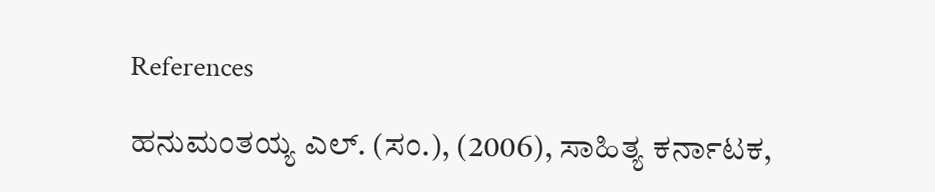References

ಹನುಮಂತಯ್ಯ ಎಲ್. (ಸಂ.), (2006), ಸಾಹಿತ್ಯ ಕರ್ನಾಟಕ,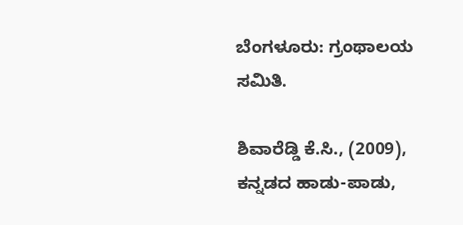ಬೆಂಗಳೂರು: ಗ್ರಂಥಾಲಯ ಸಮಿತಿ.

ಶಿವಾರೆಡ್ಡಿ ಕೆ.ಸಿ., (2009), ಕನ್ನಡದ ಹಾಡು-ಪಾಡು,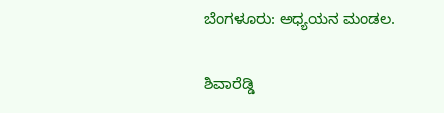ಬೆಂಗಳೂರು: ಅಧ್ಯಯನ ಮಂಡಲ.

ಶಿವಾರೆಡ್ಡಿ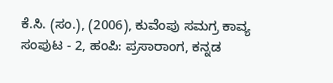ಕೆ.ಸಿ. (ಸಂ.), (2006), ಕುವೆಂಪು ಸಮಗ್ರ ಕಾವ್ಯ ಸಂಪುಟ - 2, ಹಂಪಿ: ಪ್ರಸಾರಾಂಗ, ಕನ್ನಡ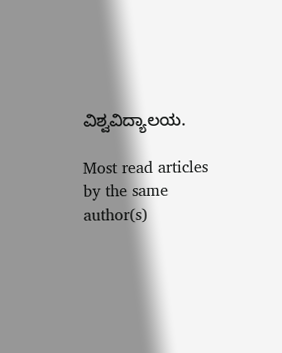ವಿಶ್ವವಿದ್ಯಾಲಯ.

Most read articles by the same author(s)